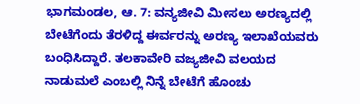ಭಾಗಮಂಡಲ, ಆ. 7: ವನ್ಯಜೀವಿ ಮೀಸಲು ಅರಣ್ಯದಲ್ಲಿ ಬೇಟೆಗೆಂದು ತೆರಳಿದ್ದ ಈರ್ವರನ್ನು ಅರಣ್ಯ ಇಲಾಖೆಯವರು ಬಂಧಿಸಿದ್ದಾರೆ. ತಲಕಾವೇರಿ ವಜ್ಯಜೀವಿ ವಲಯದ ನಾಡುಮಲೆ ಎಂಬಲ್ಲಿ ನಿನ್ನೆ ಬೇಟೆಗೆ ಹೊಂಚು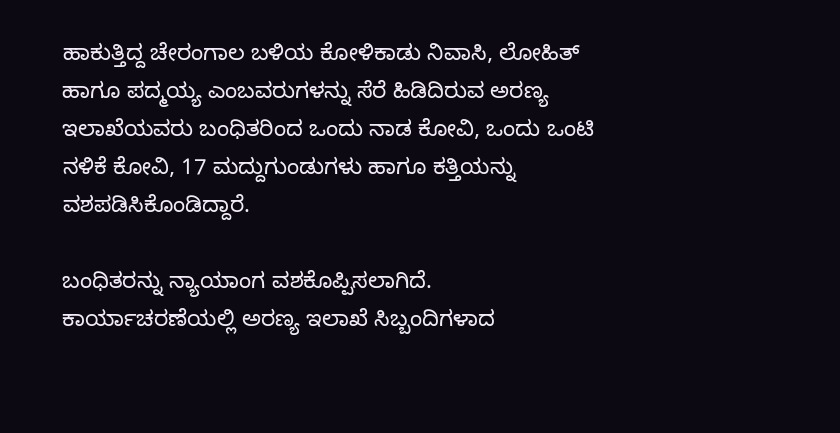ಹಾಕುತ್ತಿದ್ದ ಚೇರಂಗಾಲ ಬಳಿಯ ಕೋಳಿಕಾಡು ನಿವಾಸಿ, ಲೋಹಿತ್ ಹಾಗೂ ಪದ್ಮಯ್ಯ ಎಂಬವರುಗಳನ್ನು ಸೆರೆ ಹಿಡಿದಿರುವ ಅರಣ್ಯ ಇಲಾಖೆಯವರು ಬಂಧಿತರಿಂದ ಒಂದು ನಾಡ ಕೋವಿ, ಒಂದು ಒಂಟಿ ನಳಿಕೆ ಕೋವಿ, 17 ಮದ್ದುಗುಂಡುಗಳು ಹಾಗೂ ಕತ್ತಿಯನ್ನು ವಶಪಡಿಸಿಕೊಂಡಿದ್ದಾರೆ.

ಬಂಧಿತರನ್ನು ನ್ಯಾಯಾಂಗ ವಶಕೊಪ್ಪಿಸಲಾಗಿದೆ. ಕಾರ್ಯಾಚರಣೆಯಲ್ಲಿ ಅರಣ್ಯ ಇಲಾಖೆ ಸಿಬ್ಬಂದಿಗಳಾದ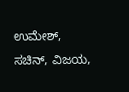ಉಮೇಶ್, ಸಚಿನ್, ವಿಜಯ,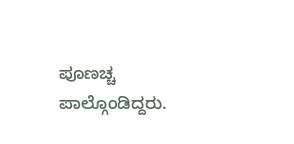ಪೂಣಚ್ಚ ಪಾಲ್ಗೊಂಡಿದ್ದರು.